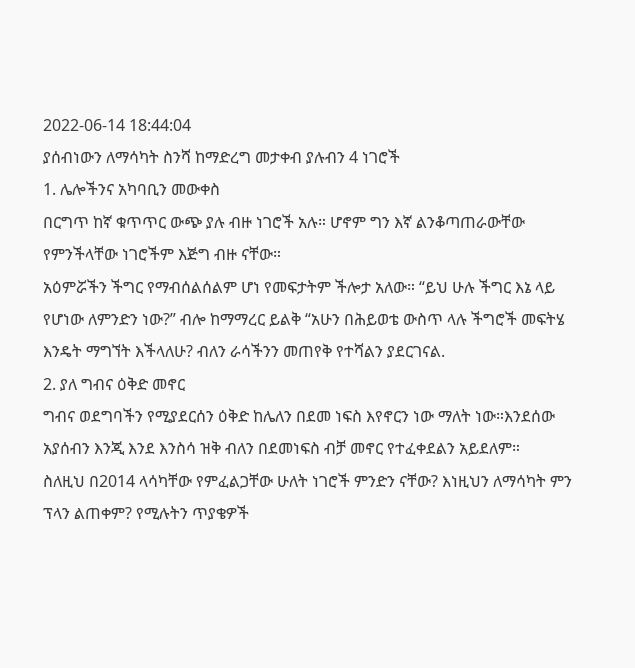2022-06-14 18:44:04
ያሰብነውን ለማሳካት ስንሻ ከማድረግ መታቀብ ያሉብን 4 ነገሮች
1. ሌሎችንና አካባቢን መውቀስ
በርግጥ ከኛ ቁጥጥር ውጭ ያሉ ብዙ ነገሮች አሉ። ሆኖም ግን እኛ ልንቆጣጠራውቸው የምንችላቸው ነገሮችም እጅግ ብዙ ናቸው።
አዕምሯችን ችግር የማብሰልሰልም ሆነ የመፍታትም ችሎታ አለው። “ይህ ሁሉ ችግር እኔ ላይ የሆነው ለምንድን ነው?” ብሎ ከማማረር ይልቅ “አሁን በሕይወቴ ውስጥ ላሉ ችግሮች መፍትሄ እንዴት ማግኘት እችላለሁ? ብለን ራሳችንን መጠየቅ የተሻልን ያደርገናል.
2. ያለ ግብና ዕቅድ መኖር
ግብና ወደግባችን የሚያደርሰን ዕቅድ ከሌለን በደመ ነፍስ እየኖርን ነው ማለት ነው።እንደሰው አያሰብን እንጂ እንደ እንስሳ ዝቅ ብለን በደመነፍስ ብቻ መኖር የተፈቀደልን አይደለም።
ስለዚህ በ2014 ላሳካቸው የምፈልጋቸው ሁለት ነገሮች ምንድን ናቸው? እነዚህን ለማሳካት ምን ፕላን ልጠቀም? የሚሉትን ጥያቄዎች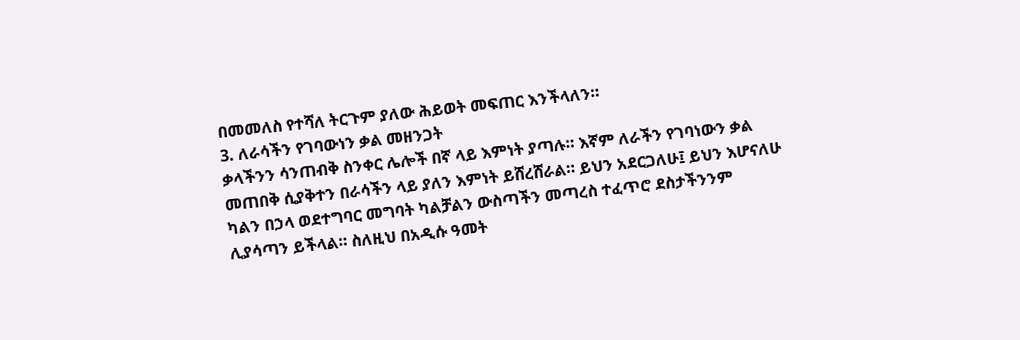በመመለስ የተሻለ ትርጉም ያለው ሕይወት መፍጠር እንችላለን።
3. ለራሳችን የገባውነን ቃል መዘንጋት
ቃላችንን ሳንጠብቅ ስንቀር ሌሎች በኛ ላይ እምነት ያጣሉ። እኛም ለራችን የገባነውን ቃል መጠበቅ ሲያቅተን በራሳችን ላይ ያለን እምነት ይሸረሸራል። ይህን አደርጋለሁ፤ ይህን እሆናለሁ ካልን በኃላ ወደተግባር መግባት ካልቻልን ውስጣችን መጣረስ ተፈጥሮ ደስታችንንም ሊያሳጣን ይችላል። ስለዚህ በአዲሱ ዓመት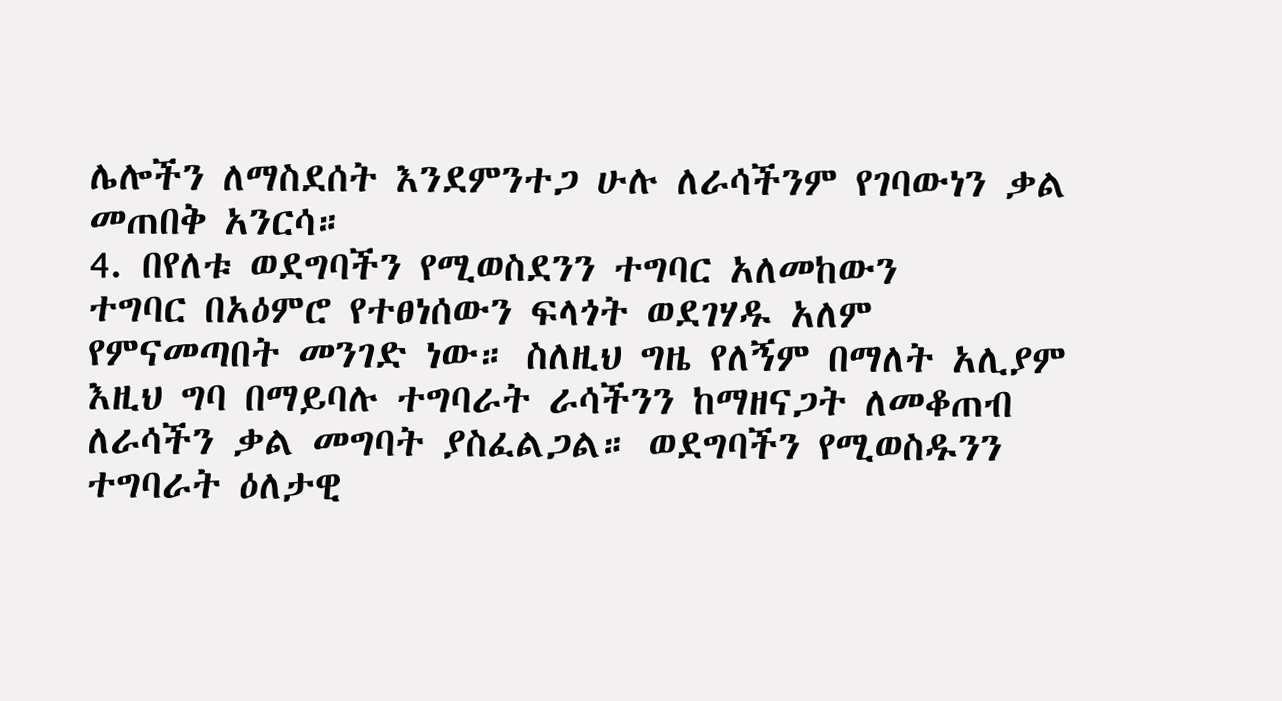ሌሎችን ለማስደሰት እንደምንተጋ ሁሉ ለራሳችንም የገባውነን ቃል መጠበቅ አንርሳ።
4. በየለቱ ወደግባችን የሚወስደንን ተግባር አለመከውን
ተግባር በአዕምሮ የተፀነሰውን ፍላጎት ወደገሃዱ አለም የምናመጣበት መንገድ ነው። ስለዚህ ግዜ የለኝም በማለት አሊያም እዚህ ግባ በማይባሉ ተግባራት ራሳችንን ከማዘናጋት ለመቆጠብ ለራሳችን ቃል መግባት ያስፈልጋል። ወደግባችን የሚወስዱንን ተግባራት ዕለታዊ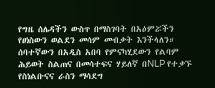የግዜ ሰሌዳችን ውስጥ በማስገባት በአዕምሯችን የፀነስውን ወልደን መሳም መብቃት እንችላለን።
ሰባተኛውን በአዲስ አበባ የምናካሂደውን የልባም ሕይወት ስልጠና በመሳተፍና ሃይለኛ በNLP የተቃኙ የስነልቡናና ራስን ማሳደግ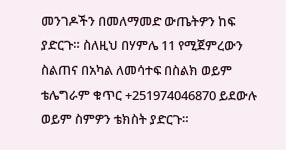መንገዶችን በመለማመድ ውጤትዎን ከፍ ያድርጉ። ስለዚህ በሃምሌ 11 የሚጀምረውን ስልጠና በአካል ለመሳተፍ በስልክ ወይም ቴሌግራም ቁጥር +251974046870 ይደውሉ ወይም ስምዎን ቴክስት ያድርጉ።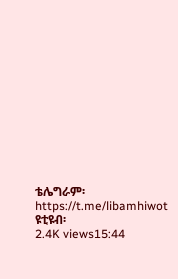ቴሌግራም፡ https://t.me/libamhiwot
ዩቲዩብ፡
2.4K views15:44